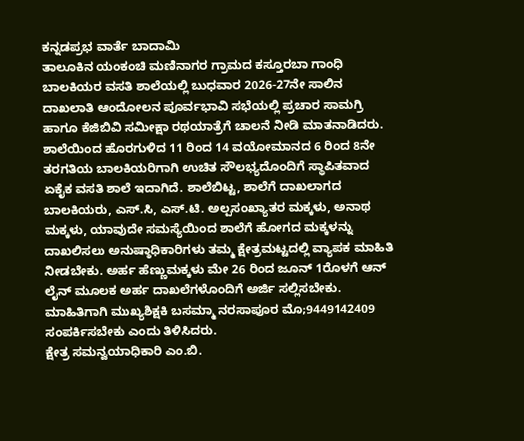ಕನ್ನಡಪ್ರಭ ವಾರ್ತೆ ಬಾದಾಮಿ
ತಾಲೂಕಿನ ಯಂಕಂಚಿ ಮಣಿನಾಗರ ಗ್ರಾಮದ ಕಸ್ತೂರಬಾ ಗಾಂಧಿ ಬಾಲಕಿಯರ ವಸತಿ ಶಾಲೆಯಲ್ಲಿ ಬುಧವಾರ 2026-27ನೇ ಸಾಲಿನ ದಾಖಲಾತಿ ಆಂದೋಲನ ಪೂರ್ವಭಾವಿ ಸಭೆಯಲ್ಲಿ ಪ್ರಚಾರ ಸಾಮಗ್ರಿ ಹಾಗೂ ಕೆಜಿಬಿವಿ ಸಮೀಕ್ಷಾ ರಥಯಾತ್ರೆಗೆ ಚಾಲನೆ ನೀಡಿ ಮಾತನಾಡಿದರು. ಶಾಲೆಯಿಂದ ಹೊರಗುಳಿದ 11 ರಿಂದ 14 ವಯೋಮಾನದ 6 ರಿಂದ 8ನೇ ತರಗತಿಯ ಬಾಲಕಿಯರಿಗಾಗಿ ಉಚಿತ ಸೌಲಭ್ಯದೊಂದಿಗೆ ಸ್ಥಾಪಿತವಾದ ಏಕೈಕ ವಸತಿ ಶಾಲೆ ಇದಾಗಿದೆ. ಶಾಲೆಬಿಟ್ಟ, ಶಾಲೆಗೆ ದಾಖಲಾಗದ ಬಾಲಕಿಯರು, ಎಸ್.ಸಿ, ಎಸ್.ಟಿ. ಅಲ್ಪಸಂಖ್ಯಾತರ ಮಕ್ಕಳು, ಅನಾಥ ಮಕ್ಕಳು, ಯಾವುದೇ ಸಮಸ್ಯೆಯಿಂದ ಶಾಲೆಗೆ ಹೋಗದ ಮಕ್ಕಳನ್ನು ದಾಖಲಿಸಲು ಅನುಷ್ಠಾಧಿಕಾರಿಗಳು ತಮ್ಮ ಕ್ಷೇತ್ರಮಟ್ಟದಲ್ಲಿ ವ್ಯಾಪಕ ಮಾಹಿತಿ ನೀಡಬೇಕು. ಅರ್ಹ ಹೆಣ್ಣುಮಕ್ಕಳು ಮೇ 26 ರಿಂದ ಜೂನ್ 1ರೊಳಗೆ ಆನ್ ಲೈನ್ ಮೂಲಕ ಅರ್ಹ ದಾಖಲೆಗಳೊಂದಿಗೆ ಅರ್ಜಿ ಸಲ್ಲಿಸಬೇಕು. ಮಾಹಿತಿಗಾಗಿ ಮುಖ್ಯಶಿಕ್ಷಕಿ ಬಸಮ್ಮಾ ನರಸಾಪೂರ ಮೊ;9449142409 ಸಂಪರ್ಕಿಸಬೇಕು ಎಂದು ತಿಳಿಸಿದರು.
ಕ್ಷೇತ್ರ ಸಮನ್ವಯಾಧಿಕಾರಿ ಎಂ.ಬಿ.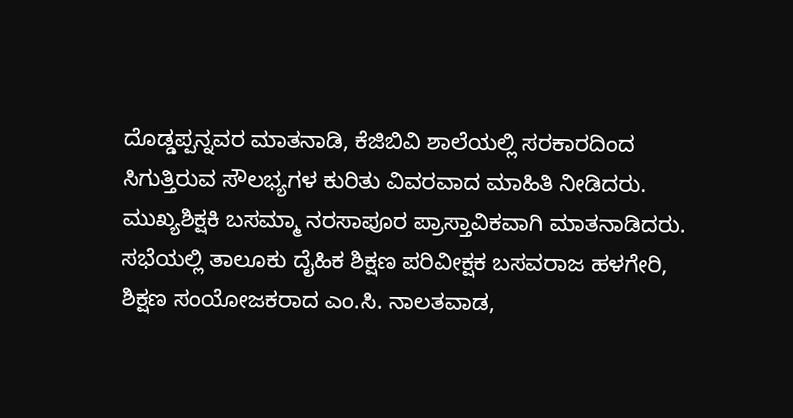ದೊಡ್ಡಪ್ಪನ್ನವರ ಮಾತನಾಡಿ, ಕೆಜಿಬಿವಿ ಶಾಲೆಯಲ್ಲಿ ಸರಕಾರದಿಂದ ಸಿಗುತ್ತಿರುವ ಸೌಲಭ್ಯಗಳ ಕುರಿತು ವಿವರವಾದ ಮಾಹಿತಿ ನೀಡಿದರು. ಮುಖ್ಯಶಿಕ್ಷಕಿ ಬಸಮ್ಮಾ ನರಸಾಪೂರ ಪ್ರಾಸ್ತಾವಿಕವಾಗಿ ಮಾತನಾಡಿದರು. ಸಭೆಯಲ್ಲಿ ತಾಲೂಕು ದೈಹಿಕ ಶಿಕ್ಷಣ ಪರಿವೀಕ್ಷಕ ಬಸವರಾಜ ಹಳಗೇರಿ, ಶಿಕ್ಷಣ ಸಂಯೋಜಕರಾದ ಎಂ.ಸಿ. ನಾಲತವಾಡ,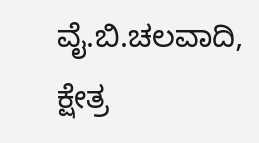ವೈ.ಬಿ.ಚಲವಾದಿ, ಕ್ಷೇತ್ರ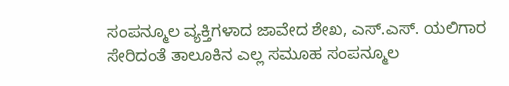ಸಂಪನ್ಮೂಲ ವ್ಯಕ್ತಿಗಳಾದ ಜಾವೇದ ಶೇಖ, ಎಸ್.ಎಸ್. ಯಲಿಗಾರ ಸೇರಿದಂತೆ ತಾಲೂಕಿನ ಎಲ್ಲ ಸಮೂಹ ಸಂಪನ್ಮೂಲ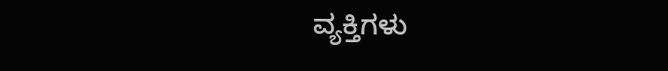ವ್ಯಕ್ತಿಗಳು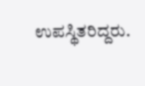ಉಪಸ್ಥಿತರಿದ್ದರು.